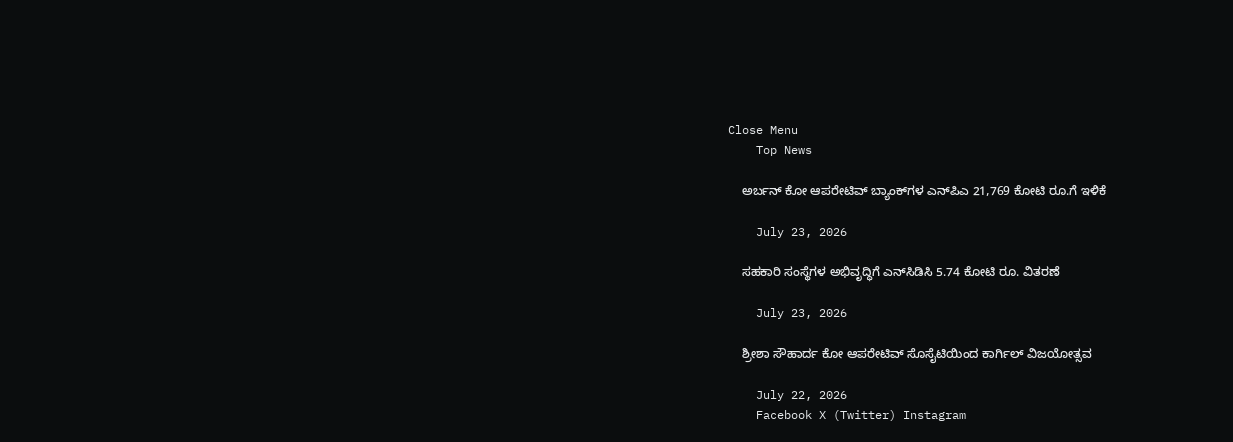Close Menu
    Top News

    ಅರ್ಬನ್‌ ಕೋ ಆಪರೇಟಿವ್‌ ಬ್ಯಾಂಕ್‌ಗಳ ಎನ್‌ಪಿಎ 21,769 ಕೋಟಿ ರೂ.ಗೆ ಇಳಿಕೆ

    July 23, 2026

    ಸಹಕಾರಿ ಸಂಸ್ಥೆಗಳ ಅಭಿವೃದ್ಧಿಗೆ ಎನ್‌ಸಿಡಿಸಿ 5.74 ಕೋಟಿ ರೂ. ವಿತರಣೆ

    July 23, 2026

    ಶ್ರೀಶಾ ಸೌಹಾರ್ದ ಕೋ ಆಪರೇಟಿವ್ ಸೊಸೈಟಿಯಿಂದ ಕಾರ್ಗಿಲ್ ವಿಜಯೋತ್ಸವ

    July 22, 2026
    Facebook X (Twitter) Instagram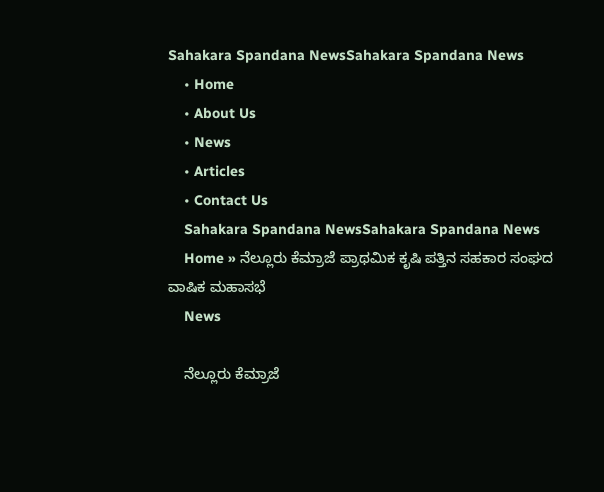Sahakara Spandana NewsSahakara Spandana News
    • Home
    • About Us
    • News
    • Articles
    • Contact Us
    Sahakara Spandana NewsSahakara Spandana News
    Home » ನೆಲ್ಲೂರು ಕೆಮ್ರಾಜೆ ಪ್ರಾಥಮಿಕ ಕೃಷಿ ಪತ್ತಿನ ಸಹಕಾರ ಸಂಘದ ವಾಷಿಕ ಮಹಾಸಭೆ
    News

    ನೆಲ್ಲೂರು ಕೆಮ್ರಾಜೆ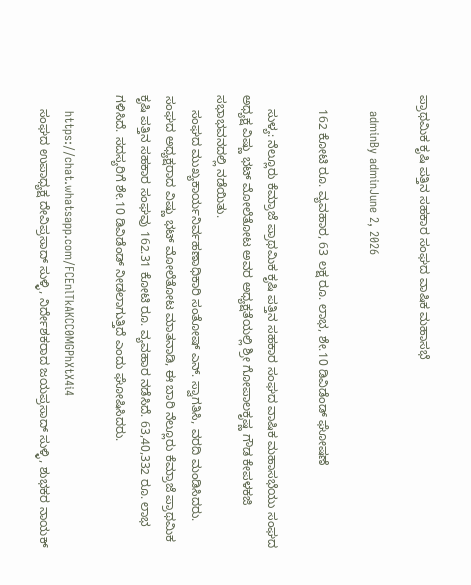ಪ್ರಾಥಮಿಕ ಕೃಷಿ ಪತ್ತಿನ ಸಹಕಾರ ಸಂಘದ ವಾಷಿಕ ಮಹಾಸಭೆ

    adminBy adminJune 2, 2026

    162 ಕೋಟಿ ರೂ. ವ್ಯವಹಾರ, 63 ಲಕ್ಷ ರೂ. ಲಾಭ, ಶೇ.10 ಡಿವಿಡೆಂಡ್‌ ಘೋಷಣೆ

    ಸುಳ್ಯ: ನೆಲ್ಲೂರು ಕೆಮ್ರಾಜೆ ಪ್ರಾಥಮಿಕ ಕೃಷಿ ಪತ್ತಿನ ಸಹಕಾರ ಸಂಘದ ವಾಷಿಕ ಮಹಾಸಭೆಯು ಸಂಘದ ಅಧ್ಯಕ್ಷ ವಿಷ್ಣು ಭಟ್ ಮೋಲೆತೋಟ ಅವರ ಅಧ್ಯಕ್ಷತೆಯಲ್ಲಿ ಶ್ರೀ ಗೋಪಾಲಕೃಷ್ಣ ಗೌಡ ಕೇಪಳಕಜಿ ಸಭಾಭವನದಲ್ಲಿ ನಡೆಯಿತು.
    ಸಂಘದ ಮುಖ್ಯಕಾರ್ಯನಿರ್ವಹಣಾಧಿಕಾರಿ ಸಂತೋಷ್ ಎನ್. ಸ್ವಾಗತಿಸಿ, ವರದಿ ಮಂಡಿಸಿದರು. ಸಂಘದ ಅಧ್ಯಕ್ಷರಾದ ವಿಷ್ಣು ಭಟ್ ಮೋಲೆತೋಟ ಮಾತನಾಡಿ, ಈ ಬಾರಿ ನೆಲ್ಲೂರು ಕೆಮ್ರಾಜೆ ಪ್ರಾಥಮಿಕ ಕೃಷಿ ಪತ್ತಿನ ಸಹಕಾರ ಸಂಘವು 162.31 ಕೋಟಿ ರೂ. ವ್ಯವಹಾರ ನಡೆಸಿದೆ. 63,40,332 ರೂ. ಲಾಭ ಗಳಿಸಿದೆ. ಸದಸ್ಯರಿಗೆ ಶೇ.10 ಡಿವಿಡೆಂಡ್‌ ನೀಡಲಾಗುತ್ತಿದೆ ಎಂದು ಘೋಷಿಸಿದರು.

    https://chat.whatsapp.com/FCEnlTkAKCC0MGPhXtX4i4
    ಸಂಘದ ಉಪಾಧ್ಯಕ್ಷ ದೇವಿಪ್ರಸಾದ್‌ ಸುಳ್ಳಿ, ನಿರ್ದೇಶಕರಾದ ಜಯಪ್ರಸಾದ್‌ ಸುಳ್ಳಿ, ಶುಭಕರ ನಾಯಕ್‌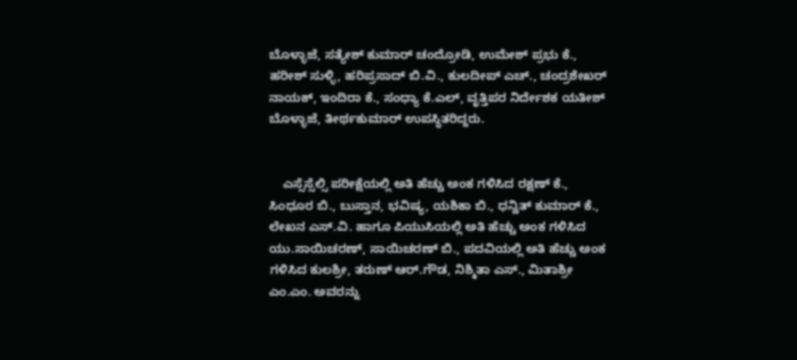ಬೊಳ್ಳಾಜೆ, ಸತ್ಯೇಶ್‌ ಕುಮಾರ್‌ ಚಂದ್ರೋಡಿ, ಉಮೇಶ್‌ ಪ್ರಭು ಕೆ., ಹರೀಶ್‌ ಸುಳ್ಳಿ, ಹರಿಪ್ರಸಾದ್‌ ಬಿ.ವಿ., ಕುಲದೀಪ್‌ ಎಚ್‌., ಚಂದ್ರಶೇಖರ್‌ ನಾಯಕ್‌, ಇಂದಿರಾ ಕೆ., ಸಂಧ್ಯಾ ಕೆ.ಎಲ್‌, ವೃತ್ತಿಪರ ನಿರ್ದೇಶಕ ಯತೀಶ್‌ ಬೊಳ್ಳಾಜೆ, ತೀರ್ಥಕುಮಾರ್‌ ಉಪಸ್ಥಿತರಿದ್ದರು.


    ಎಸ್ಸೆಸ್ಸೆಲ್ಸಿ ಪರೀಕ್ಷೆಯಲ್ಲಿ ಅತಿ ಹೆಚ್ಚು ಅಂಕ ಗಳಿಸಿದ ರಕ್ಷಣ್ ಕೆ., ಸಿಂಧೂರ ಬಿ., ಬುಸ್ತಾನ, ಭವಿಷ್ಯ, ಯಶಿಕಾ ಬಿ., ಧನ್ವಿತ್ ಕುಮಾರ್ ಕೆ., ಲೇಖನ ಎಸ್.ವಿ. ಹಾಗೂ ಪಿಯುಸಿಯಲ್ಲಿ ಅತಿ ಹೆಚ್ಚು ಅಂಕ ಗಳಿಸಿದ ಯು.ಸಾಯಿಚರಣ್, ಸಾಯಿಚರಣ್ ಬಿ., ಪದವಿಯಲ್ಲಿ ಅತಿ ಹೆಚ್ಚು ಅಂಕ ಗಳಿಸಿದ ಕುಲಶ್ರೀ, ತರುಣ್ ಆ‌ರ್.ಗೌಡ, ನಿಶ್ಮಿತಾ ಎಸ್., ಮಿತಾಶ್ರೀ ಎಂ.ಎಂ. ಅವರನ್ನು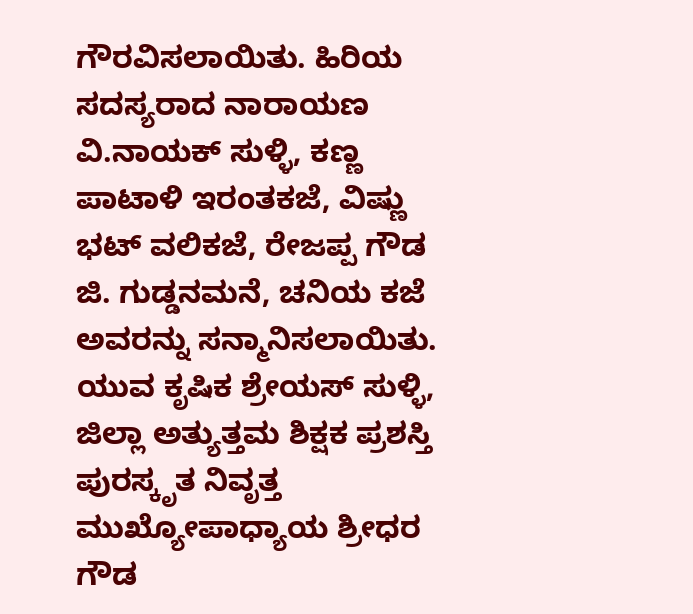ಗೌರವಿಸಲಾಯಿತು. ಹಿರಿಯ ಸದಸ್ಯರಾದ ನಾರಾಯಣ ವಿ.ನಾಯಕ್ ಸುಳ್ಳಿ, ಕಣ್ಣ ಪಾಟಾಳಿ ಇರಂತಕಜೆ, ವಿಷ್ಣು ಭಟ್ ವಲಿಕಜೆ, ರೇಜಪ್ಪ ಗೌಡ ಜಿ. ಗುಡ್ಡನಮನೆ, ಚನಿಯ ಕಜೆ ಅವರನ್ನು ಸನ್ಮಾನಿಸಲಾಯಿತು. ಯುವ ಕೃಷಿಕ ಶ್ರೇಯಸ್ ಸುಳ್ಳಿ, ಜಿಲ್ಲಾ ಅತ್ಯುತ್ತಮ ಶಿಕ್ಷಕ ಪ್ರಶಸ್ತಿ ಪುರಸ್ಕೃತ ನಿವೃತ್ತ ಮುಖ್ಯೋಪಾಧ್ಯಾಯ ಶ್ರೀಧರ ಗೌಡ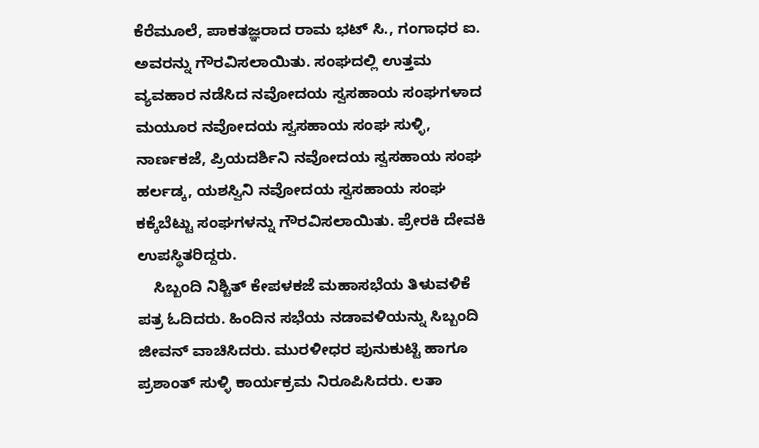ಕೆರೆಮೂಲೆ, ಪಾಕತಜ್ಞರಾದ ರಾಮ ಭಟ್ ಸಿ., ಗಂಗಾಧರ ಐ. ಅವರನ್ನು ಗೌರವಿಸಲಾಯಿತು. ಸಂಘದಲ್ಲಿ ಉತ್ತಮ ವ್ಯವಹಾರ ನಡೆಸಿದ ನವೋದಯ ಸ್ವಸಹಾಯ ಸಂಘಗಳಾದ ಮಯೂರ ನವೋದಯ ಸ್ವಸಹಾಯ ಸಂಘ ಸುಳ್ಳಿ, ನಾರ್ಣಕಜೆ, ಪ್ರಿಯದರ್ಶಿನಿ ನವೋದಯ ಸ್ವಸಹಾಯ ಸಂಘ ಹರ್ಲಡ್ಕ, ಯಶಸ್ವಿನಿ ನವೋದಯ ಸ್ವಸಹಾಯ ಸಂಘ ಕಕ್ಕೆಬೆಟ್ಟು ಸಂಘಗಳನ್ನು ಗೌರವಿಸಲಾಯಿತು. ಪ್ರೇರಕಿ ದೇವಕಿ ಉಪಸ್ಥಿತರಿದ್ದರು.
    ಸಿಬ್ಬಂದಿ ನಿಶ್ಚಿತ್ ಕೇಪಳಕಜೆ ಮಹಾಸಭೆಯ ತಿಳುವಳಿಕೆ ಪತ್ರ ಓದಿದರು. ಹಿಂದಿನ ಸಭೆಯ ನಡಾವಳಿಯನ್ನು ಸಿಬ್ಬಂದಿ ಜೀವನ್ ವಾಚಿಸಿದರು. ಮುರಳೀಧರ ಪುನುಕುಟ್ಟಿ ಹಾಗೂ ಪ್ರಶಾಂತ್ ಸುಳ್ಳಿ ಕಾರ್ಯಕ್ರಮ ನಿರೂಪಿಸಿದರು. ಲತಾ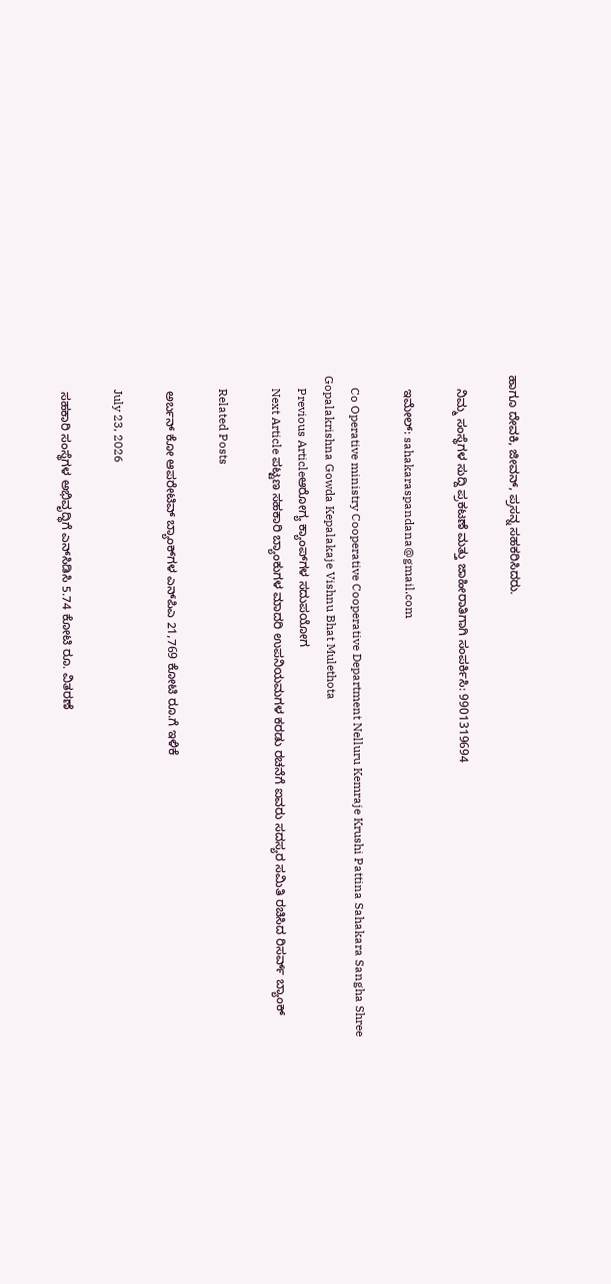ಹಾಗೂ ದೇವಕಿ, ಜೀವನ್, ಪ್ರಸನ್ನ ಸಹಕರಿಸಿದರು.

    ನಿಮ್ಮ ಸಂಸ್ಥೆಗಳ ಸುದ್ದಿ ಪ್ರಕಟಣೆ ಮತ್ತು ಜಾಹೀರಾತಿಗಾಗಿ ಸಂಪರ್ಕಿಸಿ: 9901319694

    ಇಮೇಲ್: sahakaraspandana@gmail.com

    Co Operative ministry Cooperative Cooperative Department Nelluru Kemraje Krushi Pattina Sahakara Sangha Shree Gopalakrishna Gowda Kepalakaje Vishnu Bhat Mulethota
    Previous Articleಆರೋಗ್ಯ ಕ್ಯಾಂಪ್‌ಗಳ ಸದುಪಯೋಗ
    Next Article ಪಟ್ಟಣ ಸಹಕಾರಿ ಬ್ಯಾಂಕುಗಳ ಮಾದರಿ ಉಪನಿಯಮಗಳ ಕರಡು ರಚನೆಗೆ ಐವರು ಸದಸ್ಯರ ಸಮಿತಿ ರಚಿಸಿದ ರಿಸರ್ವ್‌ ಬ್ಯಾಂಕ್‌

    Related Posts

    ಅರ್ಬನ್‌ ಕೋ ಆಪರೇಟಿವ್‌ ಬ್ಯಾಂಕ್‌ಗಳ ಎನ್‌ಪಿಎ 21,769 ಕೋಟಿ ರೂ.ಗೆ ಇಳಿಕೆ

    July 23, 2026

    ಸಹಕಾರಿ ಸಂಸ್ಥೆಗಳ ಅಭಿವೃದ್ಧಿಗೆ ಎನ್‌ಸಿಡಿಸಿ 5.74 ಕೋಟಿ ರೂ. ವಿತರಣೆ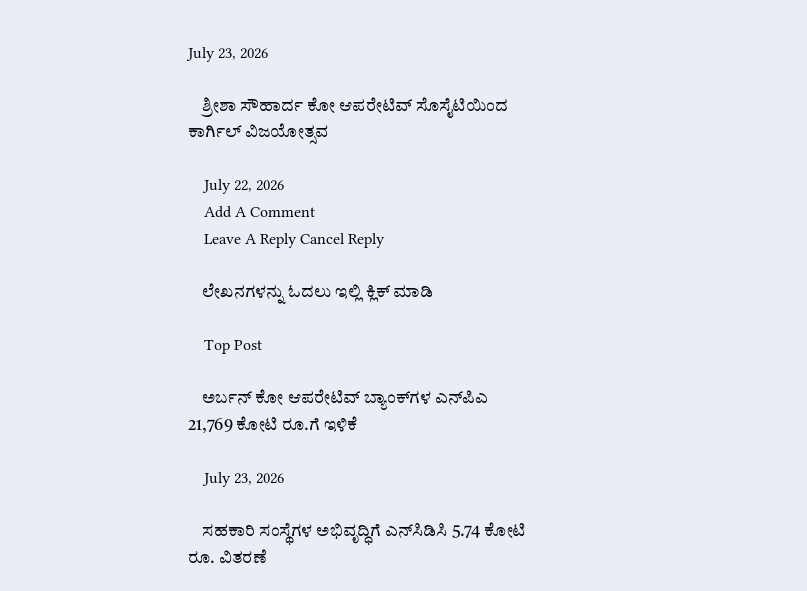July 23, 2026

    ಶ್ರೀಶಾ ಸೌಹಾರ್ದ ಕೋ ಆಪರೇಟಿವ್ ಸೊಸೈಟಿಯಿಂದ ಕಾರ್ಗಿಲ್ ವಿಜಯೋತ್ಸವ

    July 22, 2026
    Add A Comment
    Leave A Reply Cancel Reply

    ಲೇಖನಗಳನ್ನು ಓದಲು ಇಲ್ಲಿ ಕ್ಲಿಕ್ ಮಾಡಿ

    Top Post

    ಅರ್ಬನ್‌ ಕೋ ಆಪರೇಟಿವ್‌ ಬ್ಯಾಂಕ್‌ಗಳ ಎನ್‌ಪಿಎ 21,769 ಕೋಟಿ ರೂ.ಗೆ ಇಳಿಕೆ

    July 23, 2026

    ಸಹಕಾರಿ ಸಂಸ್ಥೆಗಳ ಅಭಿವೃದ್ಧಿಗೆ ಎನ್‌ಸಿಡಿಸಿ 5.74 ಕೋಟಿ ರೂ. ವಿತರಣೆ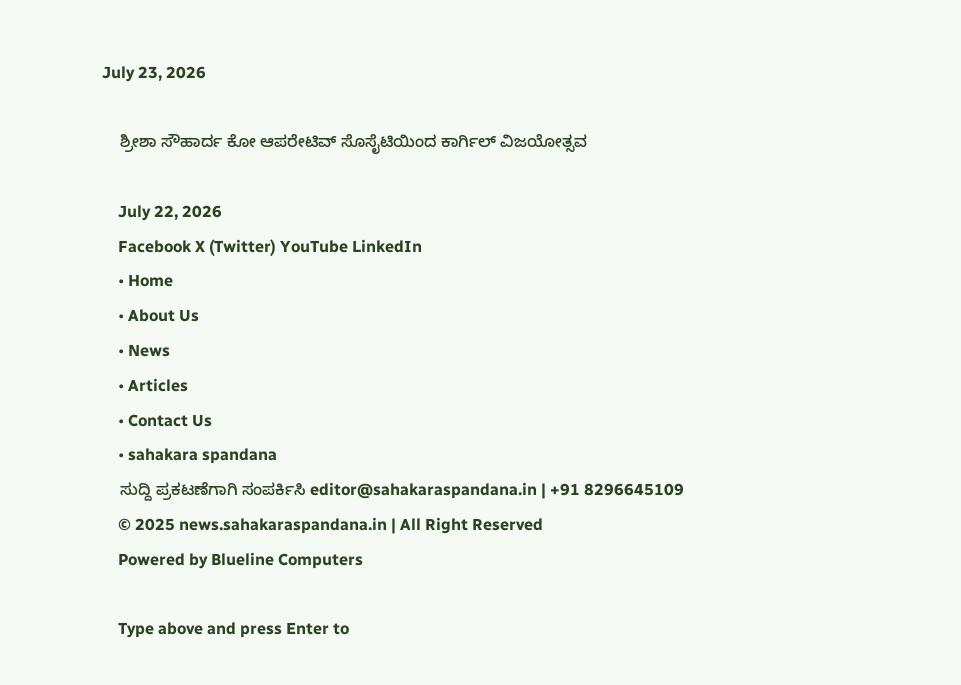July 23, 2026

    ಶ್ರೀಶಾ ಸೌಹಾರ್ದ ಕೋ ಆಪರೇಟಿವ್ ಸೊಸೈಟಿಯಿಂದ ಕಾರ್ಗಿಲ್ ವಿಜಯೋತ್ಸವ

    July 22, 2026
    Facebook X (Twitter) YouTube LinkedIn
    • Home
    • About Us
    • News
    • Articles
    • Contact Us
    • sahakara spandana
    ಸುದ್ದಿ ಪ್ರಕಟಣೆಗಾಗಿ ಸಂಪರ್ಕಿಸಿ editor@sahakaraspandana.in | +91 8296645109
    © 2025 news.sahakaraspandana.in | All Right Reserved
    Powered by Blueline Computers

    Type above and press Enter to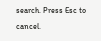search. Press Esc to cancel.